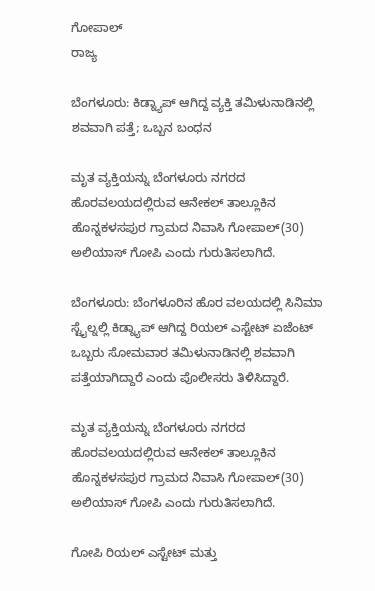ಗೋಪಾಲ್
ರಾಜ್ಯ

ಬೆಂಗಳೂರು: ಕಿಡ್ನ್ಯಾಪ್ ಆಗಿದ್ದ ವ್ಯಕ್ತಿ ತಮಿಳುನಾಡಿನಲ್ಲಿ ಶವವಾಗಿ ಪತ್ತೆ; ಒಬ್ಬನ ಬಂಧನ

ಮೃತ ವ್ಯಕ್ತಿಯನ್ನು ಬೆಂಗಳೂರು ನಗರದ ಹೊರವಲಯದಲ್ಲಿರುವ ಆನೇಕಲ್ ತಾಲ್ಲೂಕಿನ ಹೊನ್ನಕಳಸಪುರ ಗ್ರಾಮದ ನಿವಾಸಿ ಗೋಪಾಲ್(30) ಅಲಿಯಾಸ್ ಗೋಪಿ ಎಂದು ಗುರುತಿಸಲಾಗಿದೆ.

ಬೆಂಗಳೂರು: ಬೆಂಗಳೂರಿನ ಹೊರ ವಲಯದಲ್ಲಿ ಸಿನಿಮಾ ಸ್ಟೈಲ್ನಲ್ಲಿ ಕಿಡ್ನ್ಯಾಪ್ ಆಗಿದ್ದ ರಿಯಲ್ ಎಸ್ಟೇಟ್ ಏಜೆಂಟ್ ಒಬ್ಬರು ಸೋಮವಾರ ತಮಿಳುನಾಡಿನಲ್ಲಿ ಶವವಾಗಿ ಪತ್ತೆಯಾಗಿದ್ದಾರೆ ಎಂದು ಪೊಲೀಸರು ತಿಳಿಸಿದ್ದಾರೆ.

ಮೃತ ವ್ಯಕ್ತಿಯನ್ನು ಬೆಂಗಳೂರು ನಗರದ ಹೊರವಲಯದಲ್ಲಿರುವ ಆನೇಕಲ್ ತಾಲ್ಲೂಕಿನ ಹೊನ್ನಕಳಸಪುರ ಗ್ರಾಮದ ನಿವಾಸಿ ಗೋಪಾಲ್(30) ಅಲಿಯಾಸ್ ಗೋಪಿ ಎಂದು ಗುರುತಿಸಲಾಗಿದೆ.

ಗೋಪಿ ರಿಯಲ್ ಎಸ್ಟೇಟ್ ಮತ್ತು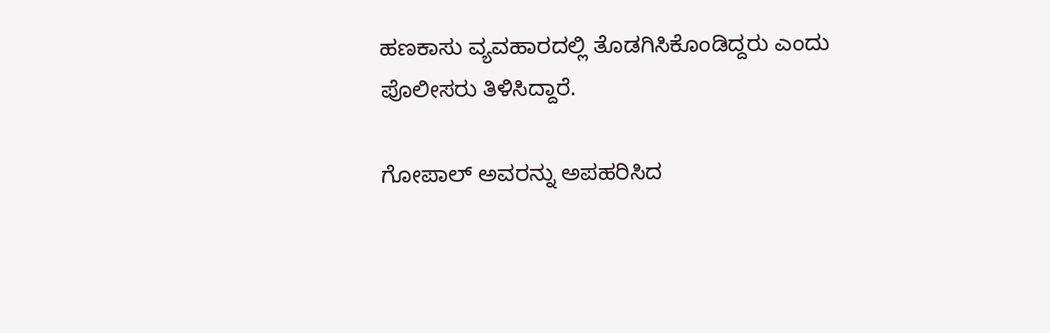ಹಣಕಾಸು ವ್ಯವಹಾರದಲ್ಲಿ ತೊಡಗಿಸಿಕೊಂಡಿದ್ದರು ಎಂದು ಪೊಲೀಸರು ತಿಳಿಸಿದ್ದಾರೆ.

ಗೋಪಾಲ್ ಅವರನ್ನು ಅಪಹರಿಸಿದ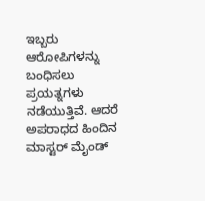ಇಬ್ಬರು ಆರೋಪಿಗಳನ್ನು ಬಂಧಿಸಲು ಪ್ರಯತ್ನಗಳು ನಡೆಯುತ್ತಿವೆ. ಆದರೆ ಅಪರಾಧದ ಹಿಂದಿನ ಮಾಸ್ಟರ್ ಮೈಂಡ್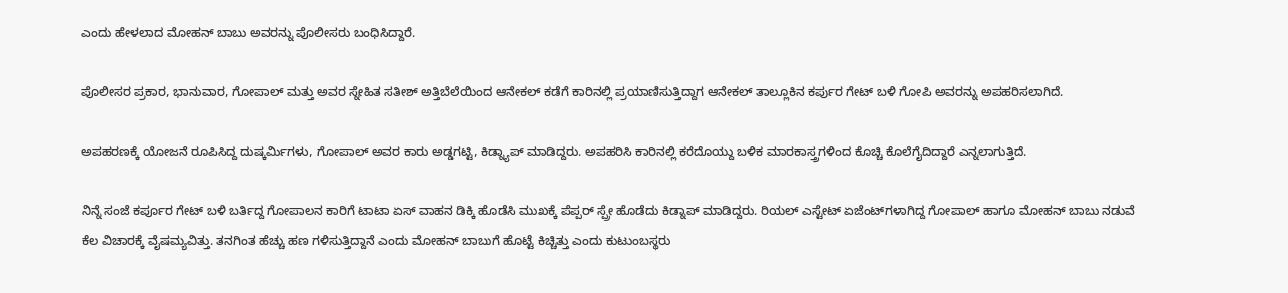ಎಂದು ಹೇಳಲಾದ ಮೋಹನ್ ಬಾಬು ಅವರನ್ನು ಪೊಲೀಸರು ಬಂಧಿಸಿದ್ದಾರೆ.

ಪೊಲೀಸರ ಪ್ರಕಾರ, ಭಾನುವಾರ, ಗೋಪಾಲ್ ಮತ್ತು ಅವರ ಸ್ನೇಹಿತ ಸತೀಶ್ ಅತ್ತಿಬೆಲೆಯಿಂದ ಆನೇಕಲ್ ಕಡೆಗೆ ಕಾರಿನಲ್ಲಿ ಪ್ರಯಾಣಿಸುತ್ತಿದ್ದಾಗ ಆನೇಕಲ್ ತಾಲ್ಲೂಕಿನ ಕರ್ಪುರ ಗೇಟ್ ಬಳಿ ಗೋಪಿ ಅವರನ್ನು ಅಪಹರಿಸಲಾಗಿದೆ.

ಅಪಹರಣಕ್ಕೆ ಯೋಜನೆ ರೂಪಿಸಿದ್ದ ದುಷ್ಕರ್ಮಿಗಳು, ಗೋಪಾಲ್ ಅವರ ಕಾರು ಅಡ್ಡಗಟ್ಟಿ, ಕಿಡ್ನ್ಯಾಪ್ ಮಾಡಿದ್ದರು. ಅಪಹರಿಸಿ ಕಾರಿನಲ್ಲಿ ಕರೆದೊಯ್ದು ಬಳಿಕ ಮಾರಕಾಸ್ತ್ರಗಳಿಂದ ಕೊಚ್ಚಿ ಕೊಲೆಗೈದಿದ್ದಾರೆ ಎನ್ನಲಾಗುತ್ತಿದೆ.

ನಿನ್ನೆ ಸಂಜೆ ಕರ್ಪೂರ ಗೇಟ್ ಬಳಿ ಬರ್ತಿದ್ದ ಗೋಪಾಲನ ಕಾರಿಗೆ ಟಾಟಾ ಏಸ್ ವಾಹನ ಡಿಕ್ಕಿ ಹೊಡೆಸಿ ಮುಖಕ್ಕೆ ಪೆಪ್ಪರ್ ಸ್ಪ್ರೇ ಹೊಡೆದು ಕಿಡ್ನಾಪ್ ಮಾಡಿದ್ದರು. ರಿಯಲ್ ಎಸ್ಟೇಟ್ ಏಜೆಂಟ್‌ಗಳಾಗಿದ್ದ ಗೋಪಾಲ್ ಹಾಗೂ ಮೋಹನ್ ಬಾಬು ನಡುವೆ ಕೆಲ ವಿಚಾರಕ್ಕೆ ವೈಷಮ್ಯವಿತ್ತು. ತನಗಿಂತ ಹೆಚ್ಚು ಹಣ ಗಳಿಸುತ್ತಿದ್ದಾನೆ ಎಂದು ಮೋಹನ್ ಬಾಬುಗೆ ಹೊಟ್ಟೆ ಕಿಚ್ಚಿತ್ತು ಎಂದು ಕುಟುಂಬಸ್ಥರು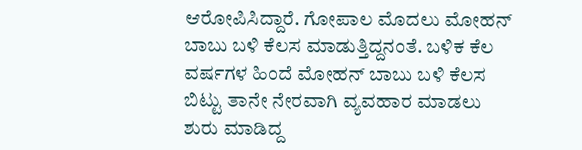ಆರೋಪಿಸಿದ್ದಾರೆ. ಗೋಪಾಲ ಮೊದಲು ಮೋಹನ್ ಬಾಬು ಬಳಿ ಕೆಲಸ ಮಾಡುತ್ತಿದ್ದನಂತೆ. ಬಳಿಕ ಕೆಲ ವರ್ಷಗಳ ಹಿಂದೆ ಮೋಹನ್ ಬಾಬು ಬಳಿ ಕೆಲಸ ಬಿಟ್ಟು ತಾನೇ ನೇರವಾಗಿ ವ್ಯವಹಾರ ಮಾಡಲು ಶುರು ಮಾಡಿದ್ದ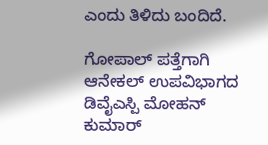ಎಂದು ತಿಳಿದು ಬಂದಿದೆ.

ಗೋಪಾಲ್ ಪತ್ತೆಗಾಗಿ ಆನೇಕಲ್ ಉಪವಿಭಾಗದ ಡಿವೈಎಸ್ಪಿ ಮೋಹನ್ ಕುಮಾರ್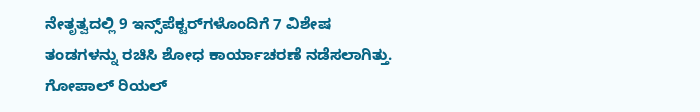ನೇತೃತ್ವದಲ್ಲಿ 9 ಇನ್ಸ್‌ಪೆಕ್ಟರ್‌ಗಳೊಂದಿಗೆ 7 ವಿಶೇಷ ತಂಡಗಳನ್ನು ರಚಿಸಿ ಶೋಧ ಕಾರ್ಯಾಚರಣೆ ನಡೆಸಲಾಗಿತ್ತು. ಗೋಪಾಲ್ ರಿಯಲ್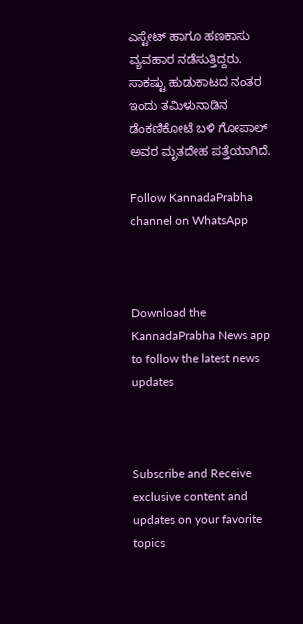ಎಸ್ಟೇಟ್ ಹಾಗೂ ಹಣಕಾಸು ವ್ಯವಹಾರ ನಡೆಸುತ್ತಿದ್ದರು. ಸಾಕಷ್ಟು ಹುಡುಕಾಟದ ನಂತರ ಇಂದು ತಮಿಳುನಾಡಿನ ಡೆಂಕಣಿಕೋಟೆ ಬಳಿ ಗೋಪಾಲ್ ಅವರ ಮೃತದೇಹ ಪತ್ತೆಯಾಗಿದೆ.

Follow KannadaPrabha channel on WhatsApp



Download the KannadaPrabha News app to follow the latest news updates



Subscribe and Receive exclusive content and updates on your favorite topics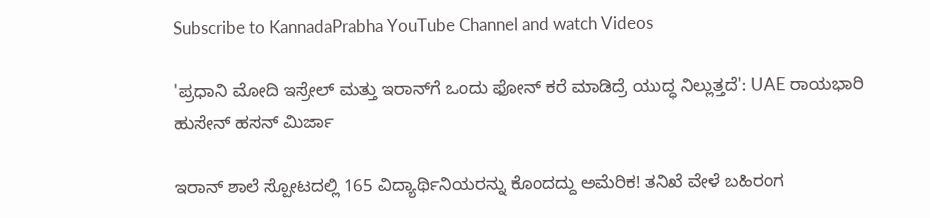Subscribe to KannadaPrabha YouTube Channel and watch Videos

'ಪ್ರಧಾನಿ ಮೋದಿ ಇಸ್ರೇಲ್ ಮತ್ತು ಇರಾನ್‌ಗೆ ಒಂದು ಫೋನ್ ಕರೆ ಮಾಡಿದ್ರೆ ಯುದ್ಧ ನಿಲ್ಲುತ್ತದೆ': UAE ರಾಯಭಾರಿ ಹುಸೇನ್ ಹಸನ್ ಮಿರ್ಜಾ

ಇರಾನ್ ಶಾಲೆ ಸ್ಪೋಟದಲ್ಲಿ 165 ವಿದ್ಯಾರ್ಥಿನಿಯರನ್ನು ಕೊಂದದ್ದು ಅಮೆರಿಕ! ತನಿಖೆ ವೇಳೆ ಬಹಿರಂಗ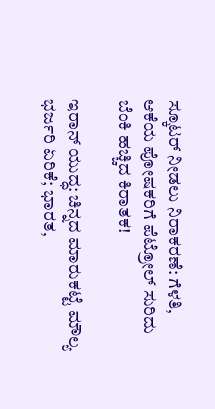ಸ್ಕೂಟರ್ ನೀಡಲು ನಿರಾಕರಣೆ: ಗೆಳತಿ, ಆಕೆಯ ಪೋಷಕರಿಗೆ ಪೆಟ್ರೋಲ್ ಸುರಿದು ಬೆಂಕಿ ಹಚ್ಚಿದ ಕಿರಾತಕ!

ಇರಾನ್ ಯುದ್ಧ: ಚಿನ್ನದ ಮಾರುಕಟ್ಟೆ ಮೌಲ್ಯ ಭರ್ಜರಿ ಏರಿಕೆ; ಭಾರತ,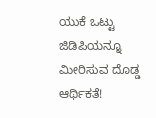ಯುಕೆ ಒಟ್ಟು ಜಿಡಿಪಿಯನ್ನೂ ಮೀರಿಸುವ ದೊಡ್ಡ ಆರ್ಥಿಕತೆ!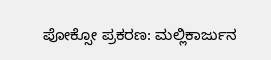ಪೋಕ್ಸೋ ಪ್ರಕರಣ: ಮಲ್ಲಿಕಾರ್ಜುನ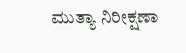ಮುತ್ಯಾ ನಿರೀಕ್ಷಣಾ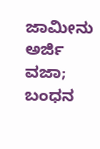ಜಾಮೀನು ಅರ್ಜಿ ವಜಾ; ಬಂಧನ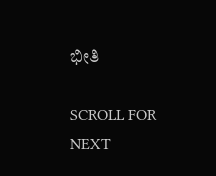ಭೀತಿ

SCROLL FOR NEXT